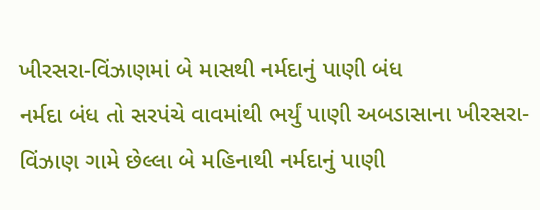ખીરસરા-વિંઝાણમાં બે માસથી નર્મદાનું પાણી બંધ
નર્મદા બંધ તો સરપંચે વાવમાંથી ભર્યું પાણી અબડાસાના ખીરસરા-વિંઝાણ ગામે છેલ્લા બે મહિનાથી નર્મદાનું પાણી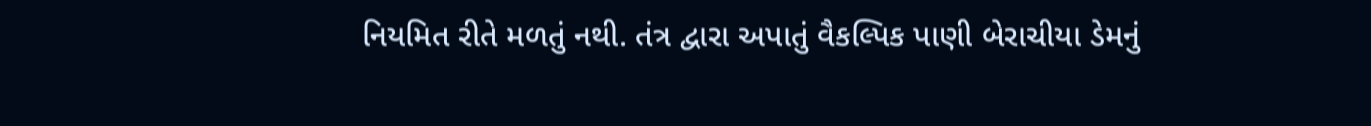નિયમિત રીતે મળતું નથી. તંત્ર દ્વારા અપાતું વૈકલ્પિક પાણી બેરાચીયા ડેમનું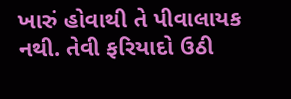ખારું હોવાથી તે પીવાલાયક નથી. તેવી ફરિયાદો ઉઠી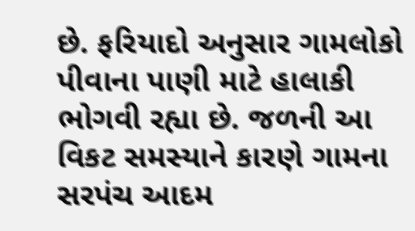છે. ફરિયાદો અનુસાર ગામલોકો પીવાના પાણી માટે હાલાકી ભોગવી રહ્યા છે. જળની આ વિકટ સમસ્યાને કારણે ગામના સરપંચ આદમ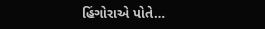હિંગોરાએ પોતે…